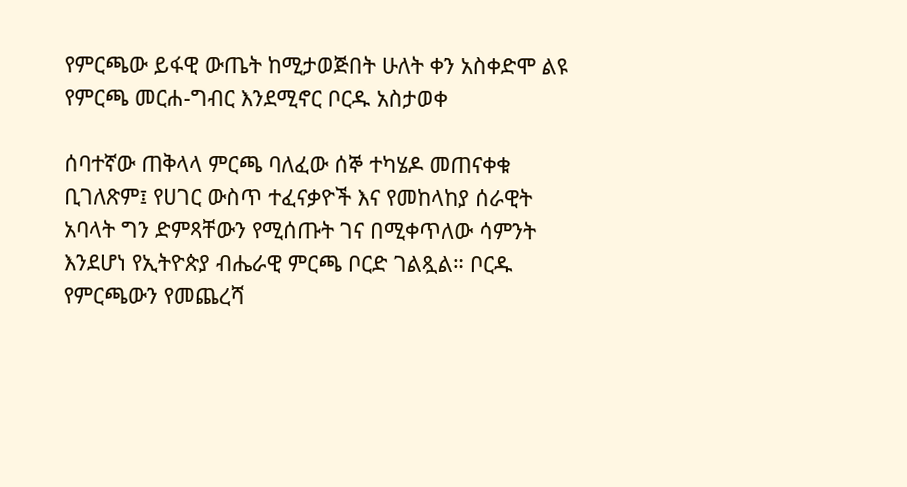የምርጫው ይፋዊ ውጤት ከሚታወጅበት ሁለት ቀን አስቀድሞ ልዩ የምርጫ መርሐ-ግብር እንደሚኖር ቦርዱ አስታወቀ

ሰባተኛው ጠቅላላ ምርጫ ባለፈው ሰኞ ተካሄዶ መጠናቀቁ ቢገለጽም፤ የሀገር ውስጥ ተፈናቃዮች እና የመከላከያ ሰራዊት አባላት ግን ድምጻቸውን የሚሰጡት ገና በሚቀጥለው ሳምንት እንደሆነ የኢትዮጵያ ብሔራዊ ምርጫ ቦርድ ገልጿል። ቦርዱ የምርጫውን የመጨረሻ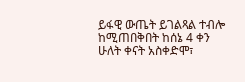ይፋዊ ውጤት ይገልጻል ተብሎ ከሚጠበቅበት ከሰኔ 4 ቀን ሁለት ቀናት አስቀድሞ፣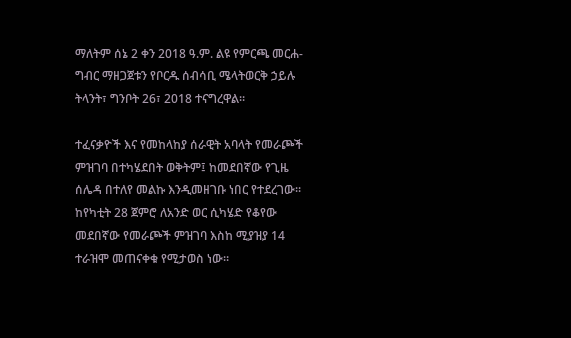ማለትም ሰኔ 2 ቀን 2018 ዓ.ም. ልዩ የምርጫ መርሐ-ግብር ማዘጋጀቱን የቦርዱ ሰብሳቢ ሜላትወርቅ ኃይሉ ትላንት፣ ግንቦት 26፣ 2018 ተናግረዋል።

ተፈናቃዮች እና የመከላከያ ሰራዊት አባላት የመራጮች ምዝገባ በተካሄደበት ወቅትም፤ ከመደበኛው የጊዜ ሰሌዳ በተለየ መልኩ እንዲመዘገቡ ነበር የተደረገው። ከየካቲት 28 ጀምሮ ለአንድ ወር ሲካሄድ የቆየው መደበኛው የመራጮች ምዝገባ እስከ ሚያዝያ 14 ተራዝሞ መጠናቀቁ የሚታወስ ነው።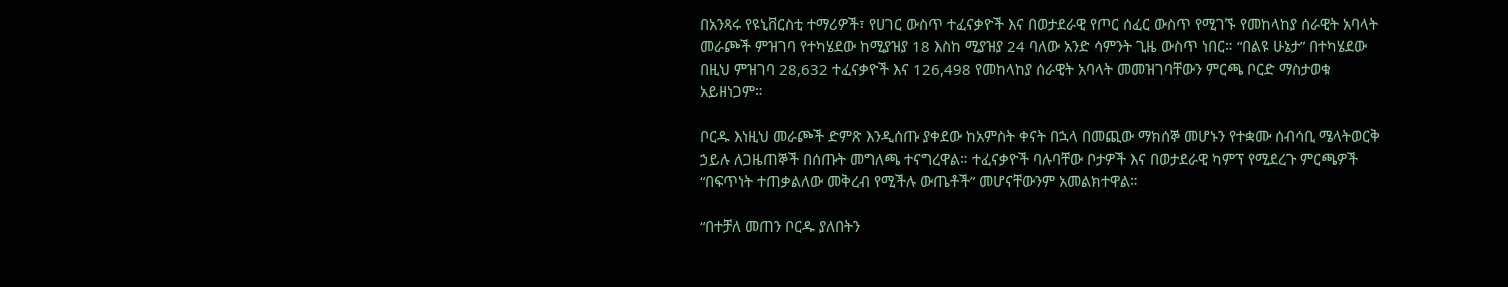በአንጻሩ የዩኒቨርስቲ ተማሪዎች፣ የሀገር ውስጥ ተፈናቃዮች እና በወታደራዊ የጦር ሰፈር ውስጥ የሚገኙ የመከላከያ ሰራዊት አባላት መራጮች ምዝገባ የተካሄደው ከሚያዝያ 18 እስከ ሚያዝያ 24 ባለው አንድ ሳምንት ጊዜ ውስጥ ነበር። “በልዩ ሁኔታ” በተካሄደው በዚህ ምዝገባ 28,632 ተፈናቃዮች እና 126,498 የመከላከያ ሰራዊት አባላት መመዝገባቸውን ምርጫ ቦርድ ማስታወቁ አይዘነጋም።

ቦርዱ እነዚህ መራጮች ድምጽ እንዲሰጡ ያቀደው ከአምስት ቀናት በኋላ በመጪው ማክሰኞ መሆኑን የተቋሙ ሰብሳቢ ሜላትወርቅ ኃይሉ ለጋዜጠኞች በሰጡት መግለጫ ተናግረዋል። ተፈናቃዮች ባሉባቸው ቦታዎች እና በወታደራዊ ካምፕ የሚደረጉ ምርጫዎች “በፍጥነት ተጠቃልለው መቅረብ የሚችሉ ውጤቶች” መሆናቸውንም አመልክተዋል።

“በተቻለ መጠን ቦርዱ ያለበትን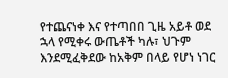የተጨናነቀ እና የተጣበበ ጊዜ አይቶ ወደ ኋላ የሚቀሩ ውጤቶች ካሉ፣ ህጉም እንደሚፈቅደው ከአቅም በላይ የሆነ ነገር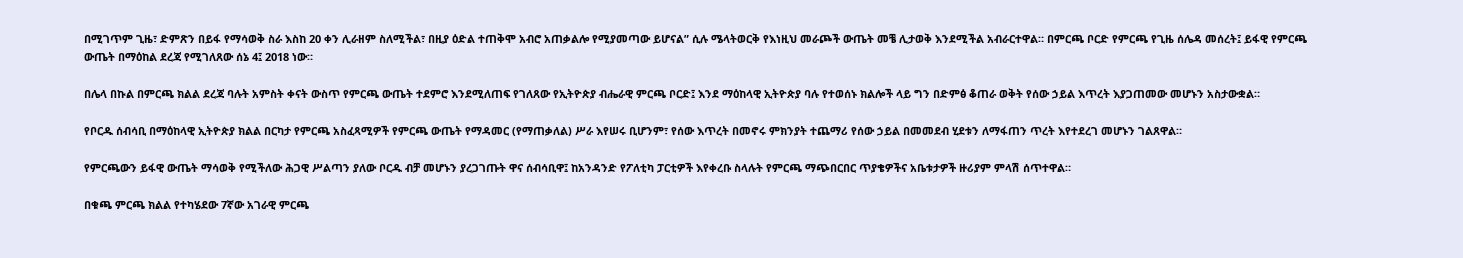በሚገጥም ጊዜ፣ ድምጽን በይፋ የማሳወቅ ስራ እስከ 20 ቀን ሊራዘም ስለሚችል፣ በዚያ ዕድል ተጠቅሞ አብሮ አጠቃልሎ የሚያመጣው ይሆናል” ሲሉ ሜላትወርቅ የእነዚህ መራጮች ውጤት መቼ ሊታወቅ እንደሚችል አብራርተዋል። በምርጫ ቦርድ የምርጫ የጊዜ ሰሌዳ መሰረት፤ ይፋዊ የምርጫ ውጤት በማዕከል ደረጃ የሚገለጸው ሰኔ 4፤ 2018 ነው።

በሌላ በኩል በምርጫ ክልል ደረጃ ባሉት አምስት ቀናት ውስጥ የምርጫ ውጤት ተደምሮ እንደሚለጠፍ የገለጸው የኢትዮጵያ ብሔራዊ ምርጫ ቦርድ፤ እንደ ማዕከላዊ ኢትዮጵያ ባሉ የተወሰኑ ክልሎች ላይ ግን በድምፅ ቆጠራ ወቅት የሰው ኃይል እጥረት እያጋጠመው መሆኑን አስታውቋል።

የቦርዱ ሰብሳቢ በማዕከላዊ ኢትዮጵያ ክልል በርካታ የምርጫ አስፈጻሚዎች የምርጫ ውጤት የማዳመር (የማጠቃለል) ሥራ እየሠሩ ቢሆንም፣ የሰው እጥረት በመኖሩ ምክንያት ተጨማሪ የሰው ኃይል በመመደብ ሂደቱን ለማፋጠን ጥረት እየተደረገ መሆኑን ገልጸዋል።

የምርጫውን ይፋዊ ውጤት ማሳወቅ የሚችለው ሕጋዊ ሥልጣን ያለው ቦርዱ ብቻ መሆኑን ያረጋገጡት ዋና ሰብሳቢዋ፤ ከአንዳንድ የፖለቲካ ፓርቲዎች እየቀረቡ ስላሉት የምርጫ ማጭበርበር ጥያቄዎችና አቤቱታዎች ዙሪያም ምላሽ ሰጥተዋል።

በቁጫ ምርጫ ክልል የተካሄደው 7ኛው አገራዊ ምርጫ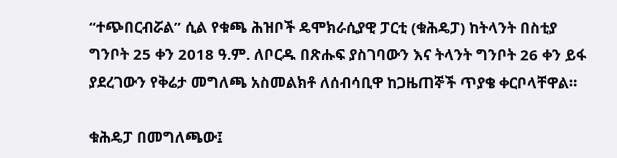“ተጭበርብሯል” ሲል የቁጫ ሕዝቦች ዴሞክራሲያዊ ፓርቲ (ቁሕዴፓ) ከትላንት በስቲያ ግንቦት 25 ቀን 2018 ዓ.ም. ለቦርዱ በጽሑፍ ያስገባውን እና ትላንት ግንቦት 26 ቀን ይፋ ያደረገውን የቅሬታ መግለጫ አስመልክቶ ለሰብሳቢዋ ከጋዜጠኞች ጥያቄ ቀርቦላቸዋል።

ቁሕዴፓ በመግለጫው፤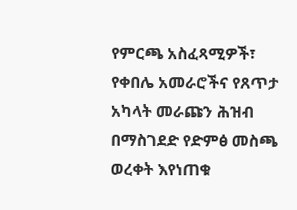የምርጫ አስፈጻሚዎች፣ የቀበሌ አመራሮችና የጸጥታ አካላት መራጩን ሕዝብ በማስገደድ የድምፅ መስጫ ወረቀት እየነጠቁ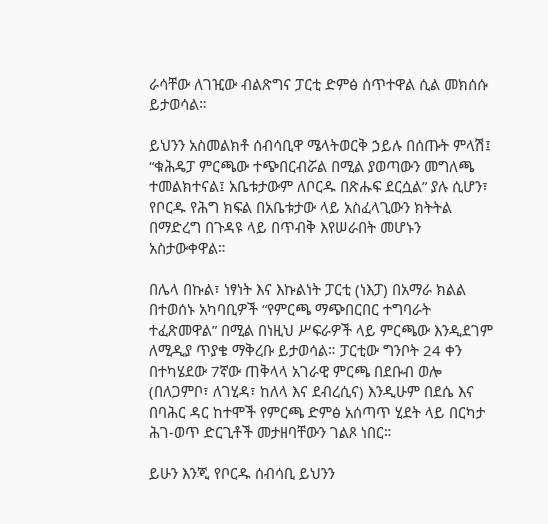ራሳቸው ለገዢው ብልጽግና ፓርቲ ድምፅ ሰጥተዋል ሲል መክሰሱ ይታወሳል።

ይህንን አስመልክቶ ሰብሳቢዋ ሜላትወርቅ ኃይሉ በሰጡት ምላሽ፤ “ቁሕዴፓ ምርጫው ተጭበርብሯል በሚል ያወጣውን መግለጫ ተመልክተናል፤ አቤቱታውም ለቦርዱ በጽሑፍ ደርሷል” ያሉ ሲሆን፣ የቦርዱ የሕግ ክፍል በአቤቱታው ላይ አስፈላጊውን ክትትል በማድረግ በጉዳዩ ላይ በጥብቅ እየሠራበት መሆኑን አስታውቀዋል።

በሌላ በኩል፣ ነፃነት እና እኩልነት ፓርቲ (ነእፓ) በአማራ ክልል በተወሰኑ አካባቢዎች “የምርጫ ማጭበርበር ተግባራት ተፈጽመዋል” በሚል በነዚህ ሥፍራዎች ላይ ምርጫው እንዲደገም ለሚዲያ ጥያቄ ማቅረቡ ይታወሳል። ፓርቲው ግንቦት 24 ቀን በተካሄደው 7ኛው ጠቅላላ አገራዊ ምርጫ በደቡብ ወሎ (በለጋምቦ፣ ለገሂዳ፣ ከለላ እና ደብረሲና) እንዲሁም በደሴ እና በባሕር ዳር ከተሞች የምርጫ ድምፅ አሰጣጥ ሂደት ላይ በርካታ ሕገ-ወጥ ድርጊቶች መታዘባቸውን ገልጾ ነበር።

ይሁን እንጂ የቦርዱ ሰብሳቢ ይህንን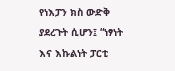የነእፓን ክስ ውድቅ ያደረጉት ሲሆን፤ “ነፃነት እና እኩልነት ፓርቲ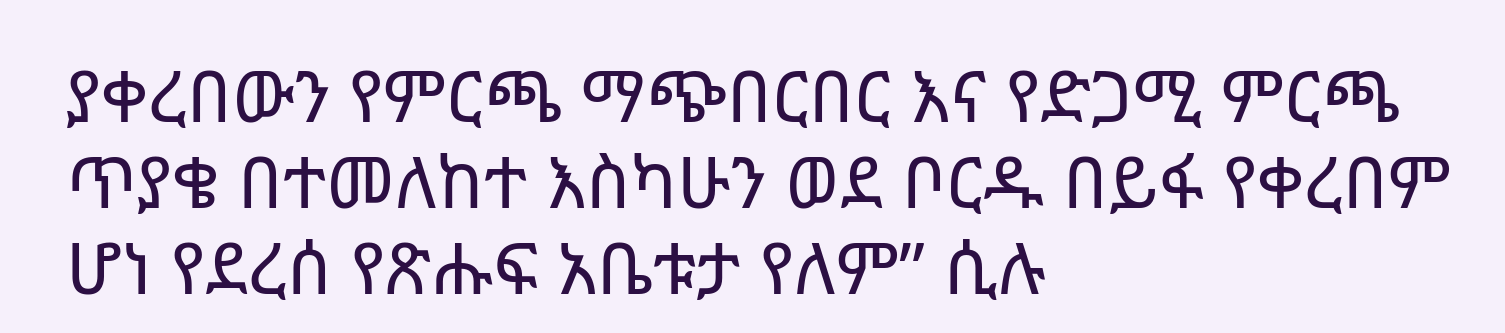ያቀረበውን የምርጫ ማጭበርበር እና የድጋሚ ምርጫ ጥያቄ በተመለከተ እስካሁን ወደ ቦርዱ በይፋ የቀረበም ሆነ የደረሰ የጽሑፍ አቤቱታ የለም” ሲሉ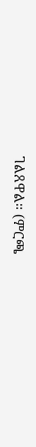ገልጸዋል። (ምርጫ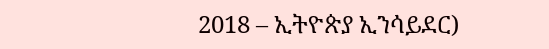2018 – ኢትዮጵያ ኢንሳይደር)